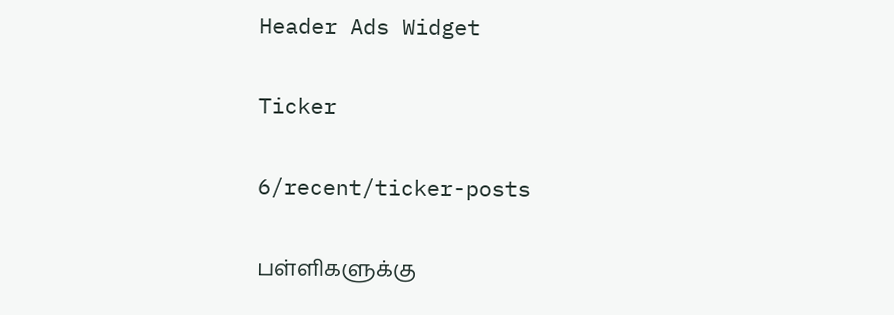Header Ads Widget

Ticker

6/recent/ticker-posts

பள்ளிகளுக்கு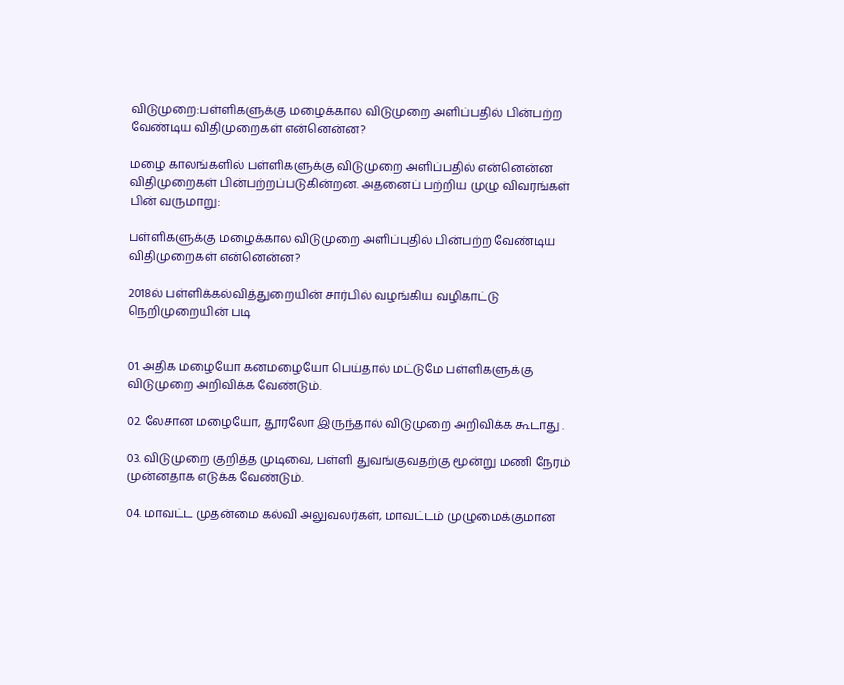விடுமுறை:பள்ளிகளுக்கு மழைக்கால விடுமுறை அளிப்பதில் பின்பற்ற வேண்டிய விதிமுறைகள் என்னென்ன?

மழை காலங்களில் பள்ளிகளுக்கு விடுமுறை அளிப்பதில் என்னென்ன விதிமுறைகள் பின்பற்றப்படுகின்றன. அதனைப் பற்றிய முழு விவரங்கள் பின் வருமாறு:

பள்ளிகளுக்கு மழைக்கால விடுமுறை அளிப்புதில் பின்பற்ற வேண்டிய விதிமுறைகள் என்னென்ன?

2018ல் பள்ளிக்கல்வித்துறையின் சார்பில் வழங்கிய வழிகாட்டு நெறிமுறையின் படி


01. அதிக மழையோ கனமழையோ பெய்தால் மட்டுமே பள்ளிகளுக்கு விடுமுறை அறிவிக்க வேண்டும்.

02. லேசான மழையோ, தூரலோ இருந்தால் விடுமுறை அறிவிக்க கூடாது .

03. விடுமுறை குறித்த முடிவை, பள்ளி துவங்குவதற்கு மூன்று மணி நேரம் முன்னதாக எடுக்க வேண்டும்.

04. மாவட்ட முதன்மை கல்வி அலுவலர்கள், மாவட்டம் முழுமைக்குமான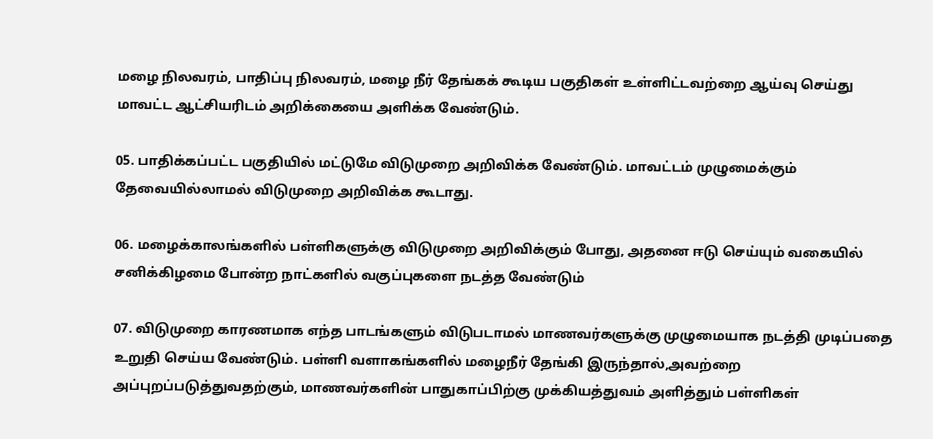மழை நிலவரம், பாதிப்பு நிலவரம், மழை நீர் தேங்கக் கூடிய பகுதிகள் உள்ளிட்டவற்றை ஆய்வு செய்து மாவட்ட ஆட்சியரிடம் அறிக்கையை அளிக்க வேண்டும்.

05. பாதிக்கப்பட்ட பகுதியில் மட்டுமே விடுமுறை அறிவிக்க வேண்டும். மாவட்டம் முழுமைக்கும் தேவையில்லாமல் விடுமுறை அறிவிக்க கூடாது.

06. மழைக்காலங்களில் பள்ளிகளுக்கு விடுமுறை அறிவிக்கும் போது, அதனை ஈடு செய்யும் வகையில் சனிக்கிழமை போன்ற நாட்களில் வகுப்புகளை நடத்த வேண்டும்

07. விடுமுறை காரணமாக எந்த பாடங்களும் விடுபடாமல் மாணவர்களுக்கு முழுமையாக நடத்தி முடிப்பதை உறுதி செய்ய வேண்டும். பள்ளி வளாகங்களில் மழைநீர் தேங்கி இருந்தால்,அவற்றை அப்புறப்படுத்துவதற்கும், மாணவர்களின் பாதுகாப்பிற்கு முக்கியத்துவம் அளித்தும் பள்ளிகள்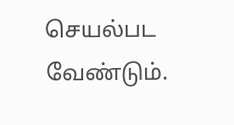செயல்பட வேண்டும்.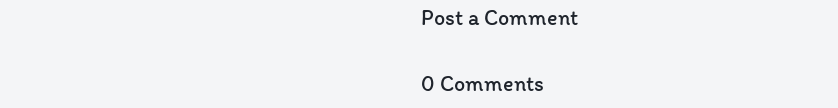Post a Comment

0 Comments